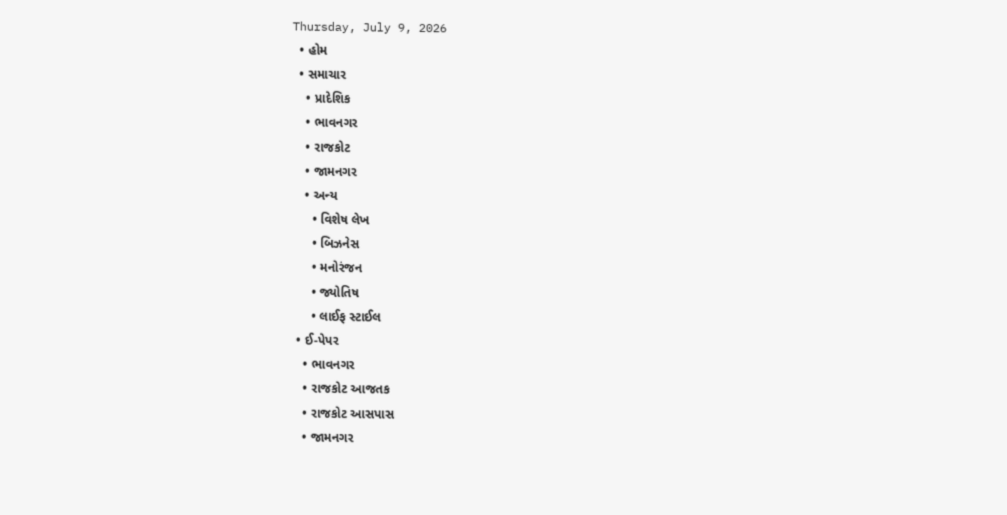Thursday, July 9, 2026
  • હોમ
  • સમાચાર
    • પ્રાદેશિક
    • ભાવનગર
    • રાજકોટ
    • જામનગર
    • અન્ય
      • વિશેષ લેખ
      • બિઝનેસ
      • મનોરંજન
      • જ્યોતિષ
      • લાઈફ સ્ટાઈલ
  • ઈ-પેપર
    • ભાવનગર
    • રાજકોટ આજતક
    • રાજકોટ આસપાસ
    • જામનગર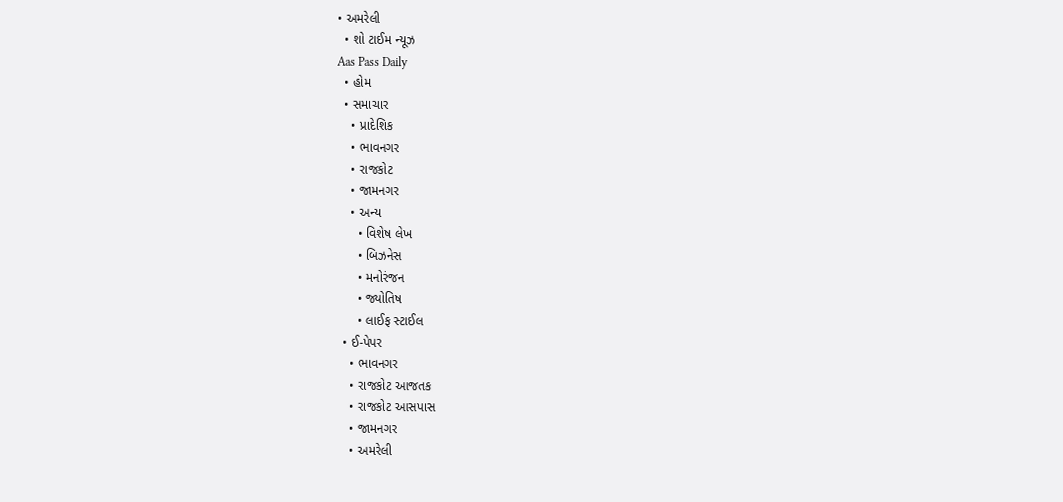• અમરેલી
  • શો ટાઈમ ન્યૂઝ
Aas Pass Daily
  • હોમ
  • સમાચાર
    • પ્રાદેશિક
    • ભાવનગર
    • રાજકોટ
    • જામનગર
    • અન્ય
      • વિશેષ લેખ
      • બિઝનેસ
      • મનોરંજન
      • જ્યોતિષ
      • લાઈફ સ્ટાઈલ
  • ઈ-પેપર
    • ભાવનગર
    • રાજકોટ આજતક
    • રાજકોટ આસપાસ
    • જામનગર
    • અમરેલી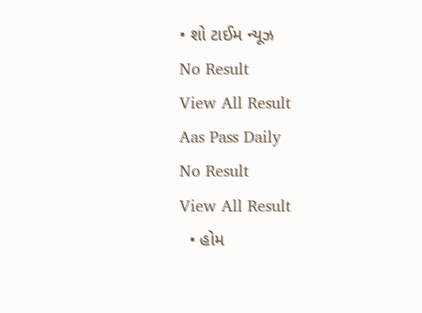• શો ટાઈમ ન્યૂઝ
No Result
View All Result
Aas Pass Daily
No Result
View All Result
  • હોમ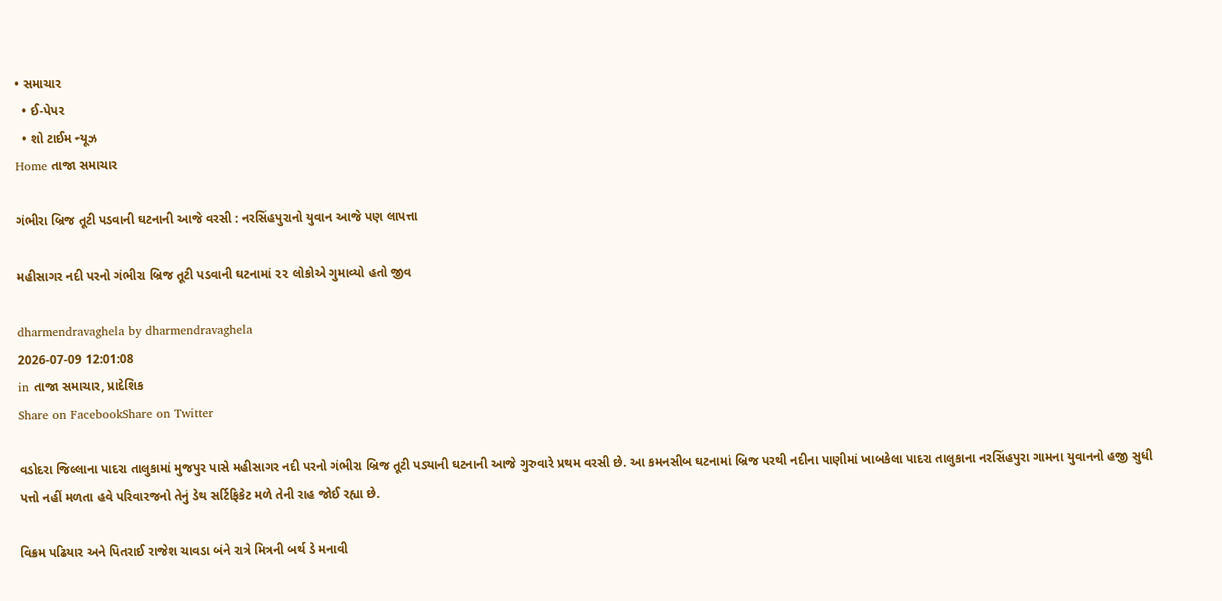• સમાચાર
  • ઈ-પેપર
  • શો ટાઈમ ન્યૂઝ
Home તાજા સમાચાર

ગંભીરા બ્રિજ તૂટી પડવાની ઘટનાની આજે વરસી : નરસિંહપુરાનો યુવાન આજે પણ લાપત્તા

મહીસાગર નદી પરનો ગંભીરા બ્રિજ તૂટી પડવાની ઘટનામાં ૨૨ લોકોએ ગુમાવ્યો હતો જીવ

dharmendravaghela by dharmendravaghela
2026-07-09 12:01:08
in તાજા સમાચાર, પ્રાદેશિક
Share on FacebookShare on Twitter

વડોદરા જિલ્લાના પાદરા તાલુકામાં મુજપુર પાસે મહીસાગર નદી પરનો ગંભીરા બ્રિજ તૂટી પડ્યાની ઘટનાની આજે ગુરુવારે પ્રથમ વરસી છે. આ કમનસીબ ઘટનામાં બ્રિજ પરથી નદીના પાણીમાં ખાબકેલા પાદરા તાલુકાના નરસિંહપુરા ગામના યુવાનનો હજી સુધી પત્તો નહીં મળતા હવે પરિવારજનો તેનું ડેથ સર્ટિફિકેટ મળે તેની રાહ જોઈ રહ્યા છે.

વિક્રમ પઢિયાર અને પિતરાઈ રાજેશ ચાવડા બંને રાત્રે મિત્રની બર્થ ડે મનાવી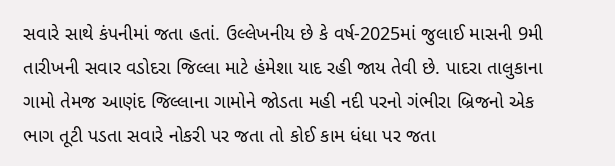સવારે સાથે કંપનીમાં જતા હતાં. ઉલ્લેખનીય છે કે વર્ષ-2025માં જુલાઈ માસની 9મી તારીખની સવાર વડોદરા જિલ્લા માટે હંમેશા યાદ રહી જાય તેવી છે. પાદરા તાલુકાના ગામો તેમજ આણંદ જિલ્લાના ગામોને જોડતા મહી નદી પરનો ગંભીરા બ્રિજનો એક ભાગ તૂટી પડતા સવારે નોકરી પર જતા તો કોઈ કામ ધંધા પર જતા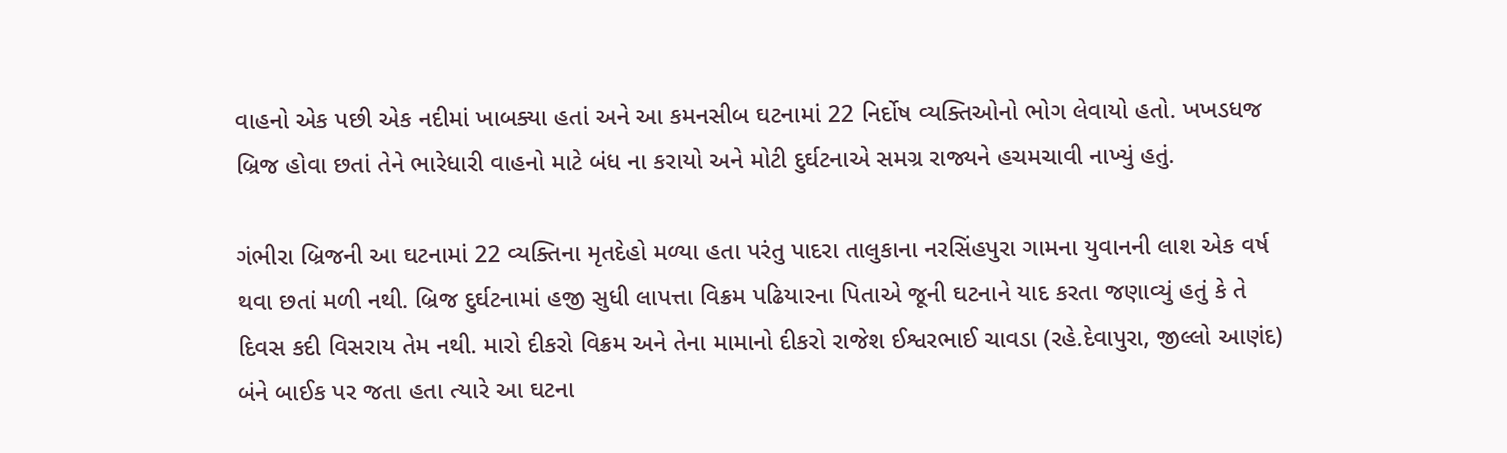વાહનો એક પછી એક નદીમાં ખાબક્યા હતાં અને આ કમનસીબ ઘટનામાં 22 નિર્દોષ વ્યક્તિઓનો ભોગ લેવાયો હતો. ખખડધજ બ્રિજ હોવા છતાં તેને ભારેધારી વાહનો માટે બંધ ના કરાયો અને મોટી દુર્ઘટનાએ સમગ્ર રાજ્યને હચમચાવી નાખ્યું હતું.

ગંભીરા બ્રિજની આ ઘટનામાં 22 વ્યક્તિના મૃતદેહો મળ્યા હતા પરંતુ પાદરા તાલુકાના નરસિંહપુરા ગામના યુવાનની લાશ એક વર્ષ થવા છતાં મળી નથી. બ્રિજ દુર્ઘટનામાં હજી સુધી લાપત્તા વિક્રમ પઢિયારના પિતાએ જૂની ઘટનાને યાદ કરતા જણાવ્યું હતું કે તે દિવસ કદી વિસરાય તેમ નથી. મારો દીકરો વિક્રમ અને તેના મામાનો દીકરો રાજેશ ઈશ્વરભાઈ ચાવડા (રહે.દેવાપુરા, જીલ્લો આણંદ) બંને બાઈક પર જતા હતા ત્યારે આ ઘટના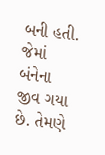બની હતી. જેમાં બંનેના જીવ ગયા છે. તેમણે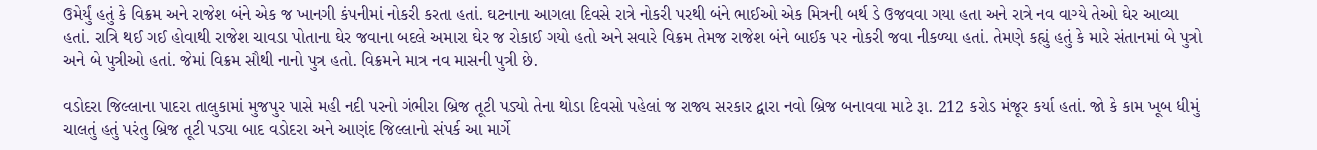ઉમેર્યું હતું કે વિક્રમ અને રાજેશ બંને એક જ ખાનગી કંપનીમાં નોકરી કરતા હતાં. ઘટનાના આગલા દિવસે રાત્રે નોકરી પરથી બંને ભાઈઓ એક મિત્રની બર્થ ડે ઉજવવા ગયા હતા અને રાત્રે નવ વાગ્યે તેઓ ઘેર આવ્યા હતાં. રાત્રિ થઈ ગઈ હોવાથી રાજેશ ચાવડા પોતાના ઘેર જવાના બદલે અમારા ઘેર જ રોકાઈ ગયો હતો અને સવારે વિક્રમ તેમજ રાજેશ બંને બાઈક પર નોકરી જવા નીકળ્યા હતાં. તેમણે કહ્યું હતું કે મારે સંતાનમાં બે પુત્રો અને બે પુત્રીઓ હતાં. જેમાં વિક્રમ સૌથી નાનો પુત્ર હતો. વિક્રમને માત્ર નવ માસની પુત્રી છે.

વડોદરા જિલ્લાના પાદરા તાલુકામાં મુજપુર પાસે મહી નદી પરનો ગંભીરા બ્રિજ તૂટી પડ્યો તેના થોડા દિવસો પહેલાં જ રાજ્ય સરકાર દ્વારા નવો બ્રિજ બનાવવા માટે રૂા. 212 કરોડ મંજૂર કર્યા હતાં. જો કે કામ ખૂબ ધીમું ચાલતું હતું પરંતુ બ્રિજ તૂટી પડ્યા બાદ વડોદરા અને આણંદ જિલ્લાનો સંપર્ક આ માર્ગે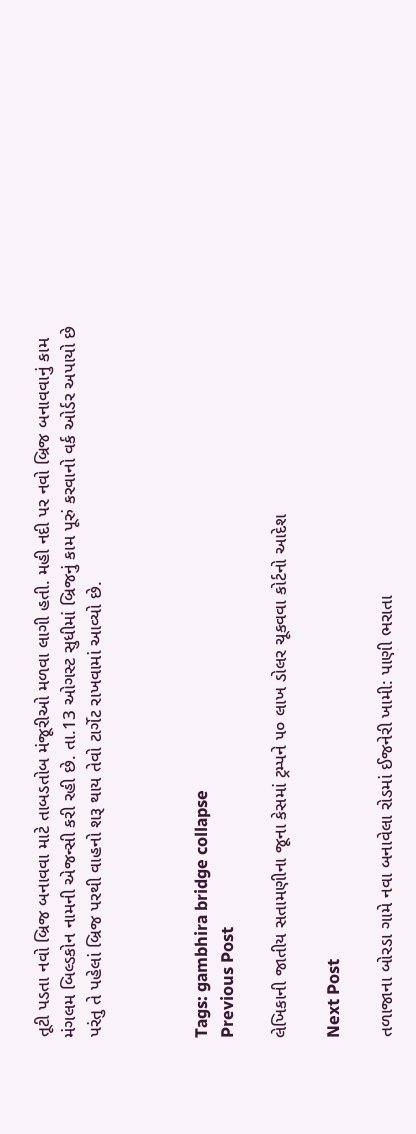તૂટી પડતા નવો બ્રિજ બનાવવા માટે તાબડતોબ મંજૂરીઓ મળવા લાગી હતી. મહી નદી પર નવો બ્રિજ બનાવવાનું કામ મંગલમ બિલ્ડકોન નામની એજન્સી કરી રહી છે. તા.13 ઓગસ્ટ સુધીમાં બ્રિજનું કામ પૂરું કરવાનો વર્ક ઓર્ડર અપાયો છે પરંતુ તે પહેલાં બ્રિજ પરથી વાહનો શરૂ થાય તેવો ટાર્ગેટ રાખવામાં આવ્યો છે.



Tags: gambhira bridge collapse
Previous Post

લેખિકાની જાતીય સતામણીના જૂના કેસમાં ટ્રમ્પને ૫૦ લાખ ડોલર ચૂકવવા કોર્ટનો આદેશ

Next Post

તળાજાના બોરડા ગામે નવા બનાવેલા રોડમાં ઈજનેરી ખામી: પાણી ભરાતા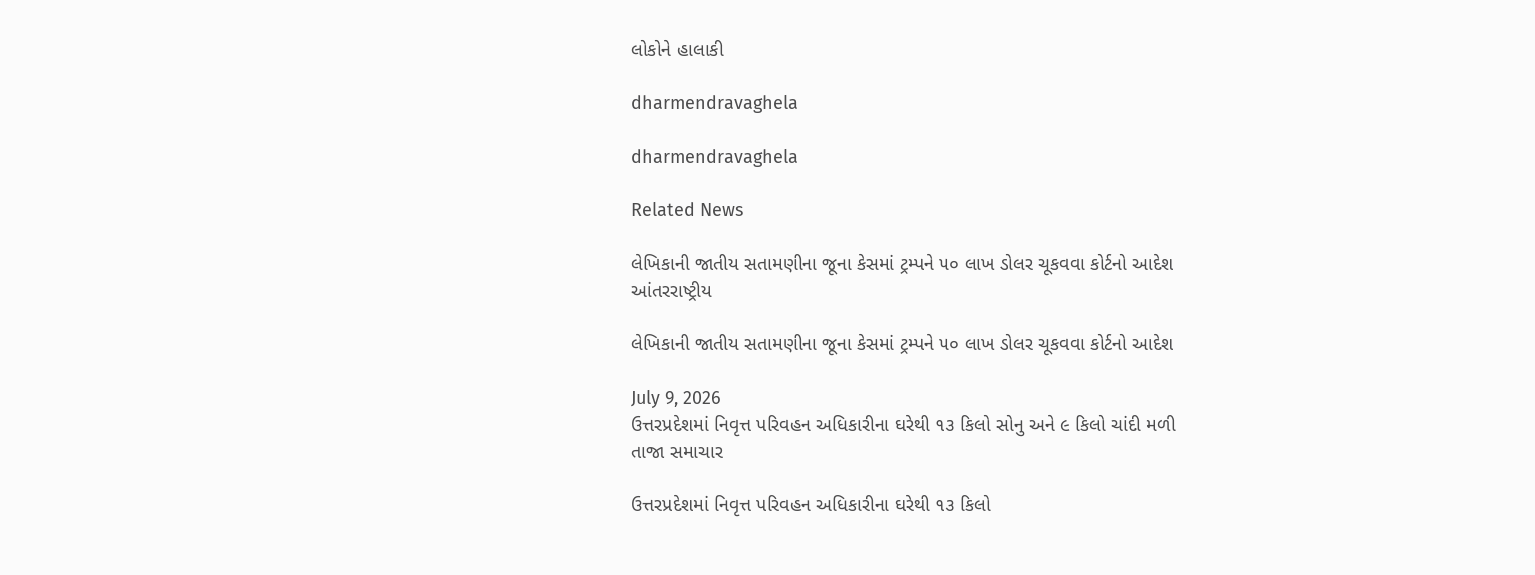લોકોને હાલાકી

dharmendravaghela

dharmendravaghela

Related News

લેખિકાની જાતીય સતામણીના જૂના કેસમાં ટ્રમ્પને ૫૦ લાખ ડોલર ચૂકવવા કોર્ટનો આદેશ
આંતરરાષ્ટ્રીય

લેખિકાની જાતીય સતામણીના જૂના કેસમાં ટ્રમ્પને ૫૦ લાખ ડોલર ચૂકવવા કોર્ટનો આદેશ

July 9, 2026
ઉત્તરપ્રદેશમાં નિવૃત્ત પરિવહન અધિકારીના ઘરેથી ૧૩ કિલો સોનુ અને ૯ કિલો ચાંદી મળી
તાજા સમાચાર

ઉત્તરપ્રદેશમાં નિવૃત્ત પરિવહન અધિકારીના ઘરેથી ૧૩ કિલો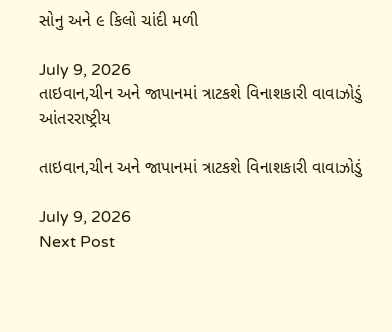સોનુ અને ૯ કિલો ચાંદી મળી

July 9, 2026
તાઇવાન,ચીન અને જાપાનમાં ત્રાટકશે વિનાશકારી વાવાઝોડું
આંતરરાષ્ટ્રીય

તાઇવાન,ચીન અને જાપાનમાં ત્રાટકશે વિનાશકારી વાવાઝોડું

July 9, 2026
Next Post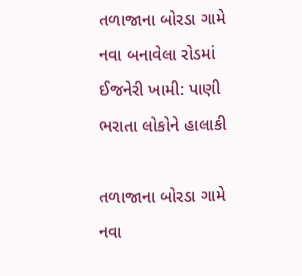તળાજાના બોરડા ગામે નવા બનાવેલા રોડમાં ઈજનેરી ખામી: પાણી ભરાતા લોકોને હાલાકી

તળાજાના બોરડા ગામે નવા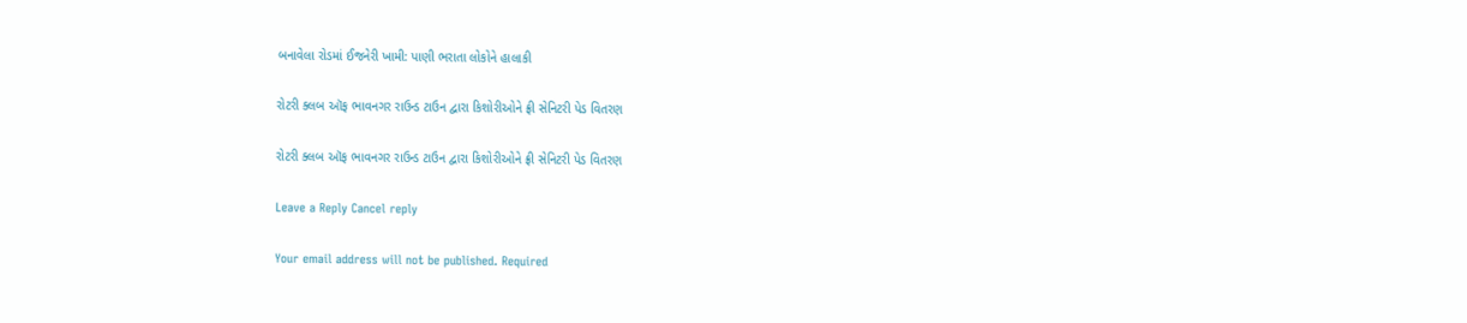બનાવેલા રોડમાં ઈજનેરી ખામી: પાણી ભરાતા લોકોને હાલાકી

રોટરી ક્લબ ઑફ ભાવનગર રાઉન્ડ ટાઉન દ્વારા કિશોરીઓને ફ્રી સેનિટરી પેડ વિતરણ

રોટરી ક્લબ ઑફ ભાવનગર રાઉન્ડ ટાઉન દ્વારા કિશોરીઓને ફ્રી સેનિટરી પેડ વિતરણ

Leave a Reply Cancel reply

Your email address will not be published. Required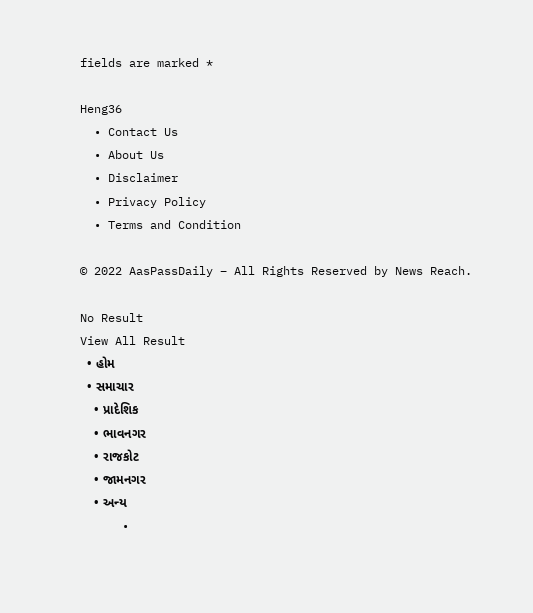fields are marked *

Heng36
  • Contact Us
  • About Us
  • Disclaimer
  • Privacy Policy
  • Terms and Condition

© 2022 AasPassDaily – All Rights Reserved by News Reach.

No Result
View All Result
  • હોમ
  • સમાચાર
    • પ્રાદેશિક
    • ભાવનગર
    • રાજકોટ
    • જામનગર
    • અન્ય
      •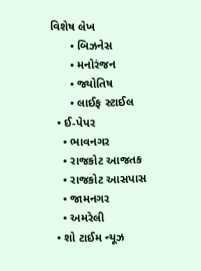વિશેષ લેખ
      • બિઝનેસ
      • મનોરંજન
      • જ્યોતિષ
      • લાઈફ સ્ટાઈલ
  • ઈ-પેપર
    • ભાવનગર
    • રાજકોટ આજતક
    • રાજકોટ આસપાસ
    • જામનગર
    • અમરેલી
  • શો ટાઈમ ન્યૂઝ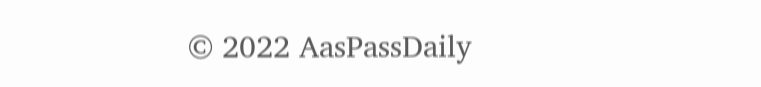© 2022 AasPassDaily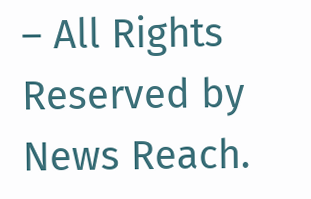– All Rights Reserved by News Reach.